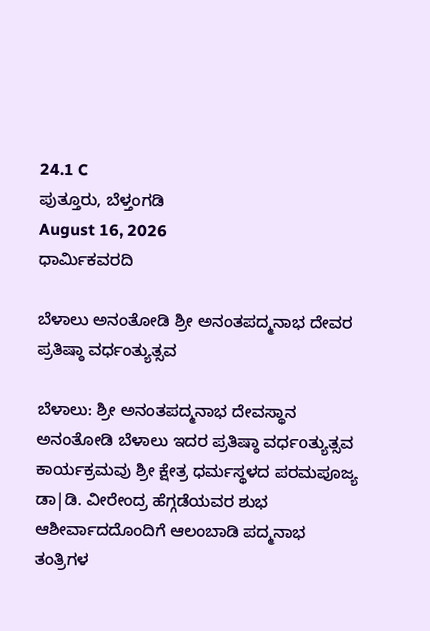24.1 C
ಪುತ್ತೂರು, ಬೆಳ್ತಂಗಡಿ
August 16, 2026
ಧಾರ್ಮಿಕವರದಿ

ಬೆಳಾಲು ಅನಂತೋಡಿ ಶ್ರೀ ಅನಂತಪದ್ಮನಾಭ ದೇವರ ಪ್ರತಿಷ್ಠಾ ವರ್ಧಂತ್ಯುತ್ಸವ

ಬೆಳಾಲು: ಶ್ರೀ ಅನಂತಪದ್ಮನಾಭ ದೇವಸ್ಥಾನ ಅನಂತೋಡಿ ಬೆಳಾಲು ಇದರ ಪ್ರತಿಷ್ಠಾ ವರ್ಧoತ್ಯುತ್ಸವ ಕಾರ್ಯಕ್ರಮವು ಶ್ರೀ ಕ್ಷೇತ್ರ ಧರ್ಮಸ್ಥಳದ ಪರಮಪೂಜ್ಯ ಡಾ|ಡಿ. ವೀರೇಂದ್ರ ಹೆಗ್ಗಡೆಯವರ ಶುಭ ಆಶೀರ್ವಾದದೊಂದಿಗೆ ಆಲಂಬಾಡಿ ಪದ್ಮನಾಭ ತಂತ್ರಿಗಳ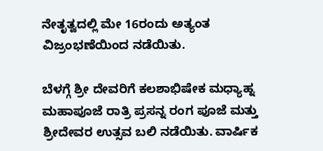ನೇತೃತ್ವದಲ್ಲಿ ಮೇ 16ರಂದು ಅತ್ಯಂತ ವಿಜ್ರಂಭಣೆಯಿಂದ ನಡೆಯಿತು.

ಬೆಳಗ್ಗೆ ಶ್ರೀ ದೇವರಿಗೆ ಕಲಶಾಭಿಷೇಕ ಮಧ್ಯಾಹ್ನ ಮಹಾಪೂಜೆ ರಾತ್ರಿ ಪ್ರಸನ್ನ ರಂಗ ಪೂಜೆ ಮತ್ತು ಶ್ರೀದೇವರ ಉತ್ಸವ ಬಲಿ ನಡೆಯಿತು. ವಾರ್ಷಿಕ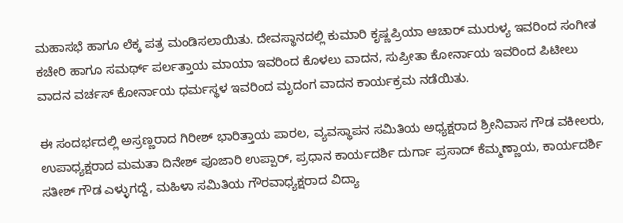ಮಹಾಸಭೆ ಹಾಗೂ ಲೆಕ್ಕ ಪತ್ರ ಮಂಡಿಸಲಾಯಿತು. ದೇವಸ್ಥಾನದಲ್ಲಿ ಕುಮಾರಿ ಕೃಷ್ಣಪ್ರಿಯಾ ಆಚಾರ್ ಮುರುಳ್ಯ ಇವರಿಂದ ಸಂಗೀತ ಕಚೇರಿ ಹಾಗೂ ಸಮರ್ಥ್ ಪರ್ಲತ್ತಾಯ ಮಾಯಾ ಇವರಿಂದ ಕೊಳಲು ವಾದನ, ಸುಪ್ರೀತಾ ಕೋರ್ನಾಯ ಇವರಿಂದ ಪಿಟೀಲು ವಾದನ ವರ್ಚಸ್ ಕೋರ್ನಾಯ ಧರ್ಮಸ್ಥಳ ಇವರಿಂದ ಮೃದಂಗ ವಾದನ ಕಾರ್ಯಕ್ರಮ ನಡೆಯಿತು.

ಈ ಸಂದರ್ಭದಲ್ಲಿ ಅಸ್ರಣ್ಣರಾದ ಗಿರೀಶ್ ಭಾರಿತ್ತಾಯ ಪಾರಲ, ವ್ಯವಸ್ಥಾಪನ ಸಮಿತಿಯ ಅಧ್ಯಕ್ಷರಾದ ಶ್ರೀನಿವಾಸ ಗೌಡ ವಕೀಲರು, ಉಪಾಧ್ಯಕ್ಷರಾದ ಮಮತಾ ದಿನೇಶ್ ಪೂಜಾರಿ ಉಪ್ಪಾರ್, ಪ್ರಧಾನ ಕಾರ್ಯದರ್ಶಿ ದುರ್ಗಾ ಪ್ರಸಾದ್ ಕೆಮ್ಮಣ್ಣಾಯ, ಕಾರ್ಯದರ್ಶಿ ಸತೀಶ್ ಗೌಡ ಎಳ್ಳುಗದ್ದೆ, ಮಹಿಳಾ ಸಮಿತಿಯ ಗೌರವಾಧ್ಯಕ್ಷರಾದ ವಿದ್ಯಾ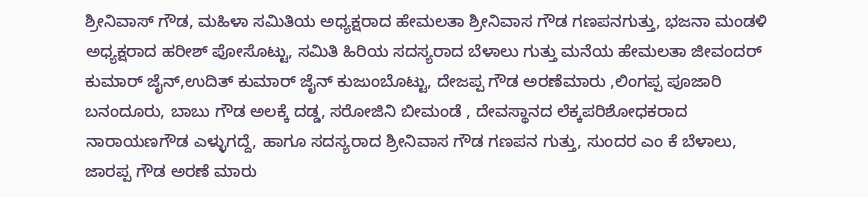ಶ್ರೀನಿವಾಸ್ ಗೌಡ, ಮಹಿಳಾ ಸಮಿತಿಯ ಅಧ್ಯಕ್ಷರಾದ ಹೇಮಲತಾ ಶ್ರೀನಿವಾಸ ಗೌಡ ಗಣಪನಗುತ್ತು, ಭಜನಾ ಮಂಡಳಿ ಅಧ್ಯಕ್ಷರಾದ ಹರೀಶ್ ಪೋಸೊಟ್ಟು, ಸಮಿತಿ ಹಿರಿಯ ಸದಸ್ಯರಾದ ಬೆಳಾಲು ಗುತ್ತು ಮನೆಯ ಹೇಮಲತಾ ಜೀವಂದರ್ ಕುಮಾರ್ ಜೈನ್,ಉದಿತ್ ಕುಮಾರ್ ಜೈನ್ ಕುಜುಂಬೊಟ್ಟು, ದೇಜಪ್ಪ ಗೌಡ ಅರಣೆಮಾರು ,ಲಿಂಗಪ್ಪ ಪೂಜಾರಿ ಬನಂದೂರು, ಬಾಬು ಗೌಡ ಅಲಕ್ಕೆ ದಡ್ಡ, ಸರೋಜಿನಿ ಬೀಮಂಡೆ , ದೇವಸ್ಥಾನದ ಲೆಕ್ಕಪರಿಶೋಧಕರಾದ ನಾರಾಯಣಗೌಡ ಎಳ್ಳುಗದ್ದೆ, ಹಾಗೂ ಸದಸ್ಯರಾದ ಶ್ರೀನಿವಾಸ ಗೌಡ ಗಣಪನ ಗುತ್ತು, ಸುಂದರ ಎಂ ಕೆ ಬೆಳಾಲು, ಜಾರಪ್ಪ ಗೌಡ ಅರಣೆ ಮಾರು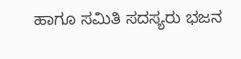ಹಾಗೂ ಸಮಿತಿ ಸದಸ್ಯರು ಭಜನ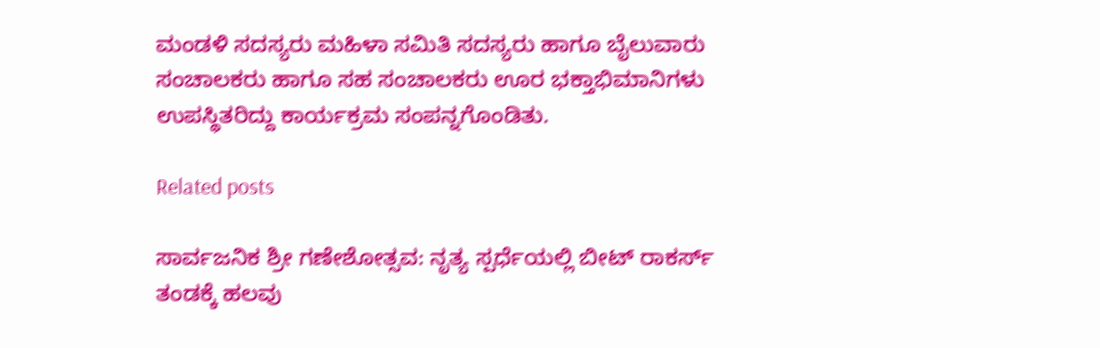ಮಂಡಳಿ ಸದಸ್ಯರು ಮಹಿಳಾ ಸಮಿತಿ ಸದಸ್ಯರು ಹಾಗೂ ಬೈಲುವಾರು ಸಂಚಾಲಕರು ಹಾಗೂ ಸಹ ಸಂಚಾಲಕರು ಊರ ಭಕ್ತಾಭಿಮಾನಿಗಳು ಉಪಸ್ಥಿತರಿದ್ದು ಕಾರ್ಯಕ್ರಮ ಸಂಪನ್ನಗೊಂಡಿತು.

Related posts

ಸಾರ್ವಜನಿಕ ಶ್ರೀ ಗಣೇಶೋತ್ಸವ: ನೃತ್ಯ ಸ್ಪರ್ಧೆಯಲ್ಲಿ ಬೀಟ್ ರಾಕರ್ಸ್ ತಂಡಕ್ಕೆ ಹಲವು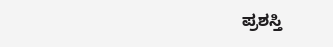ಪ್ರಶಸ್ತಿ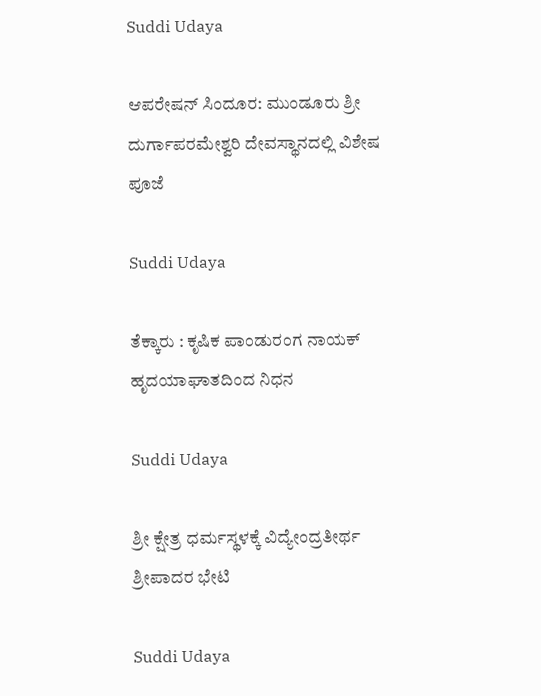Suddi Udaya

ಆಪರೇಷನ್ ಸಿಂದೂರ: ಮುಂಡೂರು ಶ್ರೀ ದುರ್ಗಾಪರಮೇಶ್ವರಿ ದೇವಸ್ಥಾನದಲ್ಲಿ ವಿಶೇಷ ಪೂಜೆ

Suddi Udaya

ತೆಕ್ಕಾರು : ಕೃಷಿಕ ಪಾಂಡುರಂಗ ನಾಯಕ್ ಹೃದಯಾಘಾತದಿಂದ ನಿಧನ

Suddi Udaya

ಶ್ರೀ ಕ್ಷೇತ್ರ ಧರ್ಮಸ್ಥಳಕ್ಕೆ ವಿದ್ಯೇಂದ್ರತೀರ್ಥ ಶ್ರೀಪಾದರ ಭೇಟಿ

Suddi Udaya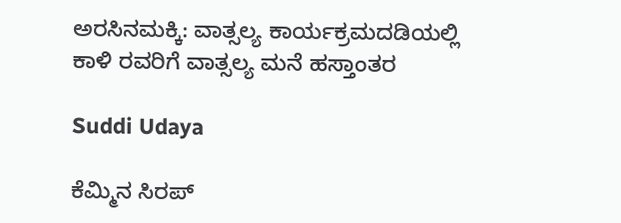ಅರಸಿನಮಕ್ಕಿ: ವಾತ್ಸಲ್ಯ ಕಾರ್ಯಕ್ರಮದಡಿಯಲ್ಲಿ ಕಾಳಿ ರವರಿಗೆ ವಾತ್ಸಲ್ಯ ಮನೆ ಹಸ್ತಾಂತರ

Suddi Udaya

ಕೆಮ್ಮಿನ ಸಿರಪ್‌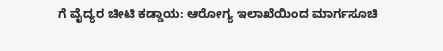ಗೆ ವೈದ್ಯರ ಚೀಟಿ ಕಡ್ಡಾಯ: ಆರೋಗ್ಯ ಇಲಾಖೆಯಿಂದ ಮಾರ್ಗಸೂಚಿ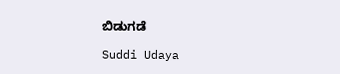ಬಿಡುಗಡೆ

Suddi Udaya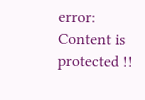error: Content is protected !!